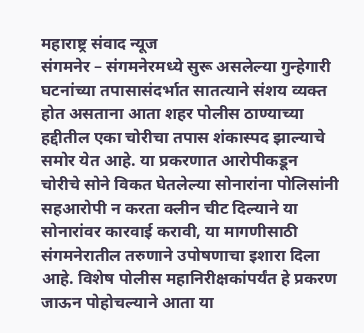महाराष्ट्र संवाद न्यूज
संगमनेर – संगमनेरमध्ये सुरू असलेल्या गुन्हेगारी घटनांच्या तपासासंदर्भात सातत्याने संशय व्यक्त होत असताना आता शहर पोलीस ठाण्याच्या हद्दीतील एका चोरीचा तपास शंकास्पद झाल्याचे समोर येत आहे. या प्रकरणात आरोपीकडून चोरीचे सोने विकत घेतलेल्या सोनारांना पोलिसांनी सहआरोपी न करता क्लीन चीट दिल्याने या सोनारांवर कारवाई करावी, या मागणीसाठी संगमनेरातील तरुणाने उपोषणाचा इशारा दिला आहे. विशेष पोलीस महानिरीक्षकांपर्यंत हे प्रकरण जाऊन पोहोचल्याने आता या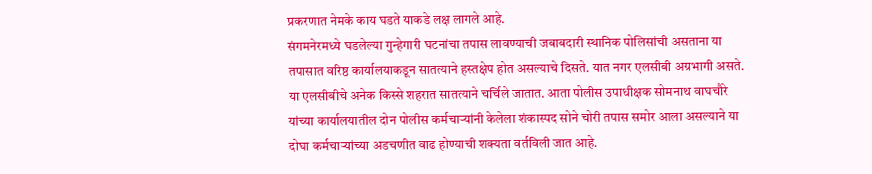प्रकरणात नेमके काय घडते याकडे लक्ष लागले आहे.
संगमनेरमध्ये घडलेल्या गुन्हेगारी घटनांचा तपास लावण्याची जबाबदारी स्थानिक पोलिसांची असताना या तपासात वरिष्ठ कार्यालयाकडून सातत्याने हस्तक्षेप होत असल्याचे दिसते. यात नगर एलसीबी अग्रभागी असते. या एलसीबीचे अनेक किस्से शहरात सातत्याने चर्चिले जातात. आता पोलीस उपाधीक्षक सोमनाथ वाघचौरे यांच्या कार्यालयातील दोन पोलीस कर्मचाऱ्यांनी केलेला शंकास्पद सोने चोरी तपास समोर आला असल्याने या दोघा कर्मचाऱ्यांच्या अडचणीत वाढ होण्याची शक्यता वर्तविली जात आहे.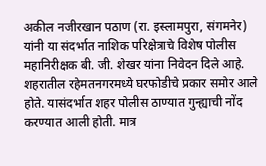अकील नजीरखान पठाण (रा. इस्लामपुरा, संगमनेर) यांनी या संदर्भात नाशिक परिक्षेत्राचे विशेष पोलीस महानिरीक्षक बी. जी. शेखर यांना निवेदन दिले आहे. शहरातील रहेमतनगरमध्ये घरफोडीचे प्रकार समोर आले होते. यासंदर्भात शहर पोलीस ठाण्यात गुन्ह्याची नोंद करण्यात आली होती. मात्र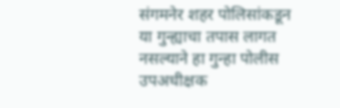संगमनेर शहर पोलिसांकडून या गुन्ह्याचा तपास लागत नसल्याने हा गुन्हा पोलीस उपअधीक्षक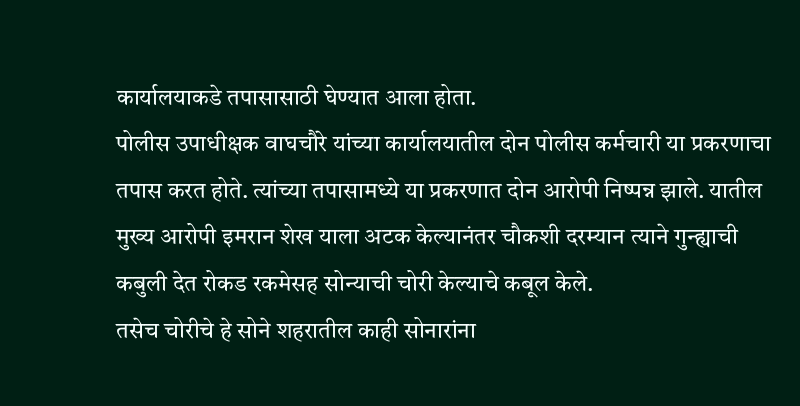कार्यालयाकडे तपासासाठी घेण्यात आला होता.
पोलीस उपाधीक्षक वाघचौरे यांच्या कार्यालयातील दोन पोलीस कर्मचारी या प्रकरणाचा तपास करत होते. त्यांच्या तपासामध्ये या प्रकरणात दोन आरोपी निष्पन्न झाले. यातील मुख्य आरोपी इमरान शेख याला अटक केल्यानंतर चौकशी दरम्यान त्याने गुन्ह्याची कबुली देत रोकड रकमेसह सोन्याची चोरी केल्याचे कबूल केले.
तसेच चोरीचे हे सोने शहरातील काही सोनारांना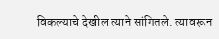विकल्याचे देखील त्याने सांगितले. त्यावरून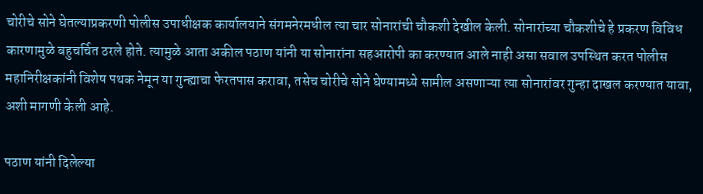चोरीचे सोने घेतल्याप्रकरणी पोलीस उपाधीक्षक कार्यालयाने संगमनेरमधील त्या चार सोनारांची चौकशी देखील केली. सोनारांच्या चौकशीचे हे प्रकरण विविध कारणामुळे बहुचर्चित ठरले होते. त्यामुळे आता अकील पठाण यांनी या सोनारांना सहआरोपी का करण्यात आले नाही असा सवाल उपस्थित करत पोलीस महानिरीक्षकांनी विशेष पथक नेमून या गुन्ह्याचा फेरतपास करावा, तसेच चोरीचे सोने घेण्यामध्ये सामील असणाऱ्या त्या सोनारांवर गुन्हा दाखल करण्यात यावा, अशी मागणी केली आहे.

पठाण यांनी दिलेल्या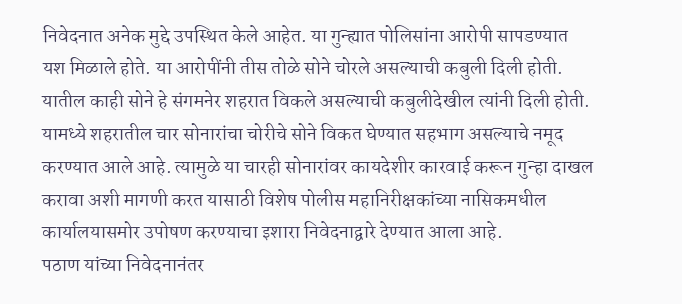निवेदनात अनेक मुद्दे उपस्थित केले आहेत. या गुन्ह्यात पोलिसांना आरोपी सापडण्यात यश मिळाले होते. या आरोपींनी तीस तोळे सोने चोरले असल्याची कबुली दिली होती. यातील काही सोने हे संगमनेर शहरात विकले असल्याची कबुलीदेखील त्यांनी दिली होती. यामध्ये शहरातील चार सोनारांचा चोरीचे सोने विकत घेण्यात सहभाग असल्याचे नमूद करण्यात आले आहे. त्यामुळे या चारही सोनारांवर कायदेशीर कारवाई करून गुन्हा दाखल करावा अशी मागणी करत यासाठी विशेष पोलीस महानिरीक्षकांच्या नासिकमधील कार्यालयासमोर उपोषण करण्याचा इशारा निवेदनाद्वारे देण्यात आला आहे.
पठाण यांच्या निवेदनानंतर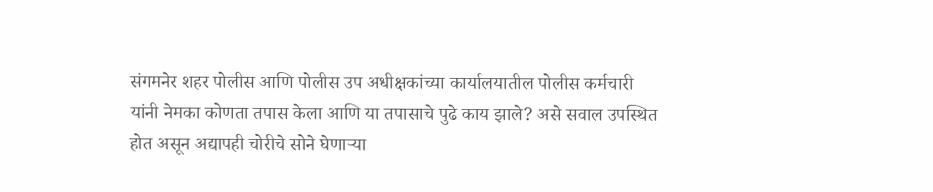संगमनेर शहर पोलीस आणि पोलीस उप अधीक्षकांच्या कार्यालयातील पोलीस कर्मचारी यांनी नेमका कोणता तपास केला आणि या तपासाचे पुढे काय झाले? असे सवाल उपस्थित होत असून अद्यापही चोरीचे सोने घेणाऱ्या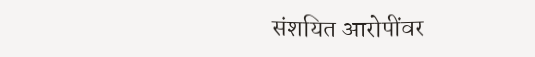संशयित आरोपींवर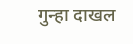गुन्हा दाखल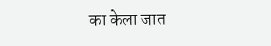का केला जात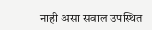नाही असा सवाल उपस्थित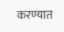करण्यात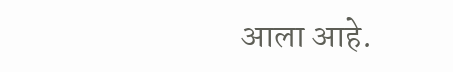आला आहे.